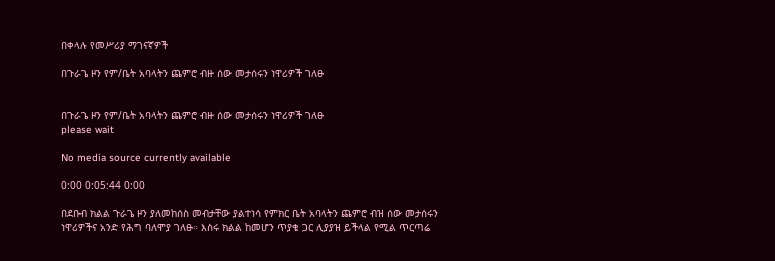በቀላሉ የመሥሪያ ማገናኛዎች

በጉራጌ ዞን የም/ቤት አባላትን ጨምሮ ብዙ ሰው መታሰሩን ነዋሪዎች ገለፁ


በጉራጌ ዞን የም/ቤት አባላትን ጨምሮ ብዙ ሰው መታሰሩን ነዋሪዎች ገለፁ
please wait

No media source currently available

0:00 0:05:44 0:00

በደቡብ ክልል ጉራጌ ዞን ያለመከሰስ መብታቸው ያልተነሳ የምክር ቤት አባላትን ጨምሮ ብዝ ሰው መታሰሩን ነዋሪዎችና አንድ የሕግ ባለሞያ ገለፁ። እስሩ ክልል ከመሆን ጥያቄ ጋር ሊያያዝ ይችላል የሚል ጥርጣሬ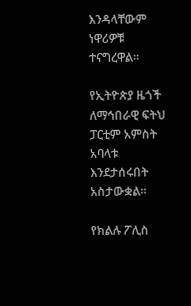እንዳላቸውም ነዋሪዎቹ ተናግረዋል።

የኢትዮጵያ ዜጎች ለማኅበራዊ ፍትህ ፓርቲም አምስት አባላቱ እንደታሰሩበት አስታውቋል።

የክልሉ ፖሊስ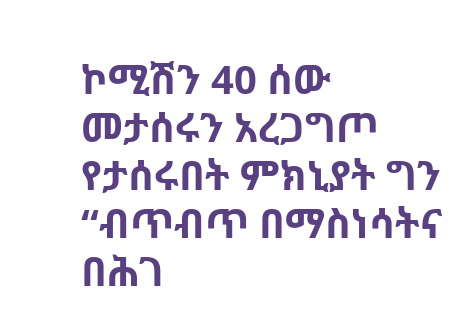ኮሚሽን 40 ሰው መታሰሩን አረጋግጦ የታሰሩበት ምክኒያት ግን “ብጥብጥ በማስነሳትና በሕገ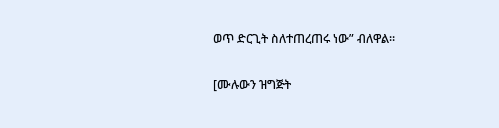ወጥ ድርጊት ስለተጠረጠሩ ነው” ብለዋል።

[ሙሉውን ዝግጅት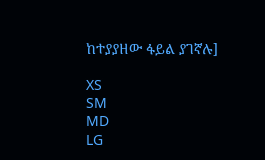ከተያያዘው ፋይል ያገኛሉ]

XS
SM
MD
LG